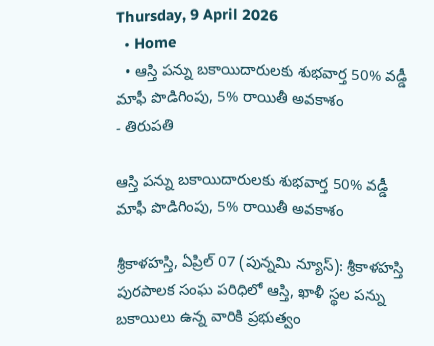Thursday, 9 April 2026
  • Home
  • ఆస్తి పన్ను బకాయిదారులకు శుభవార్త 50% వడ్డీ మాఫీ పొడిగింపు, 5% రాయితీ అవకాశం
- తిరుపతి

ఆస్తి పన్ను బకాయిదారులకు శుభవార్త 50% వడ్డీ మాఫీ పొడిగింపు, 5% రాయితీ అవకాశం

శ్రీకాళహస్తి, ఏప్రిల్ 07 (పున్నమి న్యూస్): శ్రీకాళహస్తి పురపాలక సంఘ పరిధిలో ఆస్తి, ఖాళీ స్థల పన్ను బకాయిలు ఉన్న వారికి ప్రభుత్వం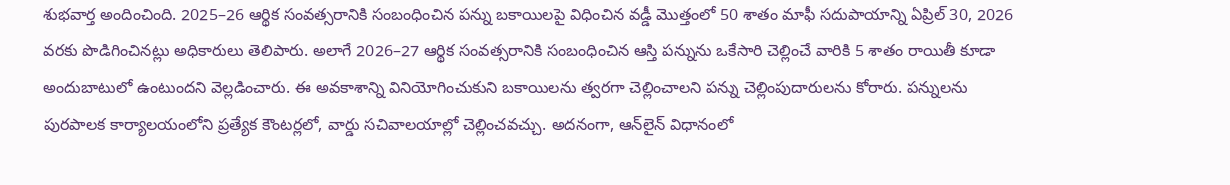శుభవార్త అందించింది. 2025–26 ఆర్థిక సంవత్సరానికి సంబంధించిన పన్ను బకాయిలపై విధించిన వడ్డీ మొత్తంలో 50 శాతం మాఫీ సదుపాయాన్ని ఏప్రిల్ 30, 2026 వరకు పొడిగించినట్లు అధికారులు తెలిపారు. అలాగే 2026–27 ఆర్థిక సంవత్సరానికి సంబంధించిన ఆస్తి పన్నును ఒకేసారి చెల్లించే వారికి 5 శాతం రాయితీ కూడా అందుబాటులో ఉంటుందని వెల్లడించారు. ఈ అవకాశాన్ని వినియోగించుకుని బకాయిలను త్వరగా చెల్లించాలని పన్ను చెల్లింపుదారులను కోరారు. పన్నులను పురపాలక కార్యాలయంలోని ప్రత్యేక కౌంటర్లలో, వార్డు సచివాలయాల్లో చెల్లించవచ్చు. అదనంగా, ఆన్‌లైన్ విధానంలో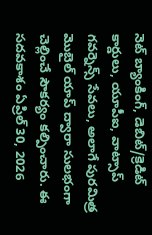నెట్ బ్యాంకింగ్, డెబిట్/క్రెడిట్ కార్డులు, యూపీఐ, వాట్సాప్ గవర్నెన్స్ సేవలు, అలాగే పురమిత్ర మొబైల్ యాప్ ద్వారా సులభంగా చెల్లించే సౌకర్యం కల్పించారు. ఈ సదవకాశం ఏప్రిల్ 30, 2026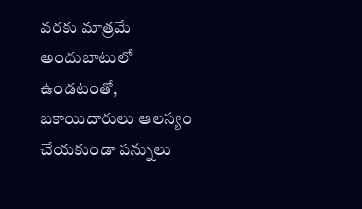వరకు మాత్రమే అందుబాటులో ఉండటంతో, బకాయిదారులు ఆలస్యం చేయకుండా పన్నులు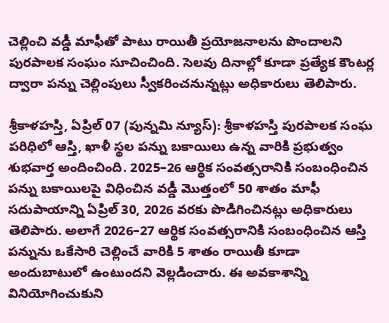చెల్లించి వడ్డీ మాఫీతో పాటు రాయితీ ప్రయోజనాలను పొందాలని పురపాలక సంఘం సూచించింది. సెలవు దినాల్లో కూడా ప్రత్యేక కౌంటర్ల ద్వారా పన్ను చెల్లింపులు స్వీకరించనున్నట్లు అధికారులు తెలిపారు.

శ్రీకాళహస్తి, ఏప్రిల్ 07 (పున్నమి న్యూస్): శ్రీకాళహస్తి పురపాలక సంఘ పరిధిలో ఆస్తి, ఖాళీ స్థల పన్ను బకాయిలు ఉన్న వారికి ప్రభుత్వం శుభవార్త అందించింది. 2025–26 ఆర్థిక సంవత్సరానికి సంబంధించిన పన్ను బకాయిలపై విధించిన వడ్డీ మొత్తంలో 50 శాతం మాఫీ సదుపాయాన్ని ఏప్రిల్ 30, 2026 వరకు పొడిగించినట్లు అధికారులు తెలిపారు. అలాగే 2026–27 ఆర్థిక సంవత్సరానికి సంబంధించిన ఆస్తి పన్నును ఒకేసారి చెల్లించే వారికి 5 శాతం రాయితీ కూడా అందుబాటులో ఉంటుందని వెల్లడించారు. ఈ అవకాశాన్ని వినియోగించుకుని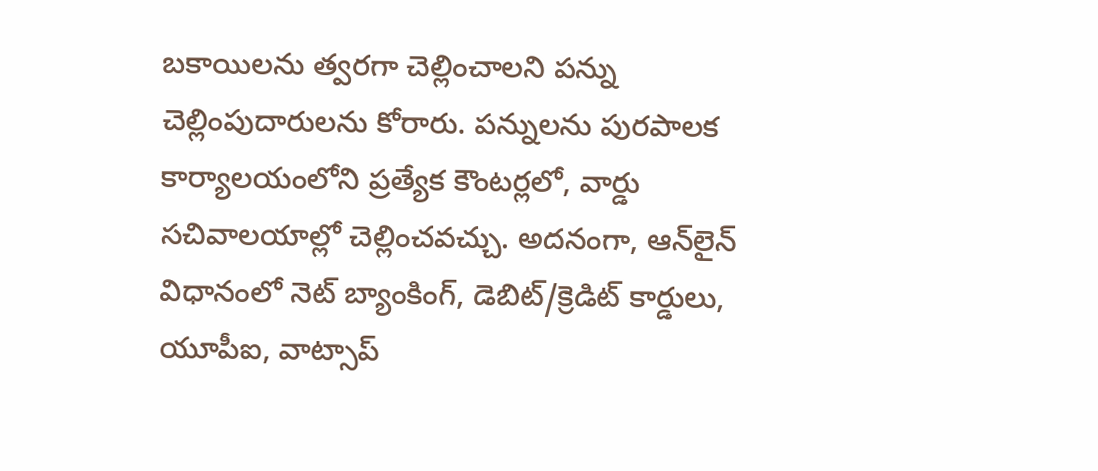బకాయిలను త్వరగా చెల్లించాలని పన్ను చెల్లింపుదారులను కోరారు. పన్నులను పురపాలక కార్యాలయంలోని ప్రత్యేక కౌంటర్లలో, వార్డు సచివాలయాల్లో చెల్లించవచ్చు. అదనంగా, ఆన్‌లైన్ విధానంలో నెట్ బ్యాంకింగ్, డెబిట్/క్రెడిట్ కార్డులు, యూపీఐ, వాట్సాప్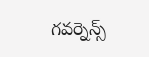గవర్నెన్స్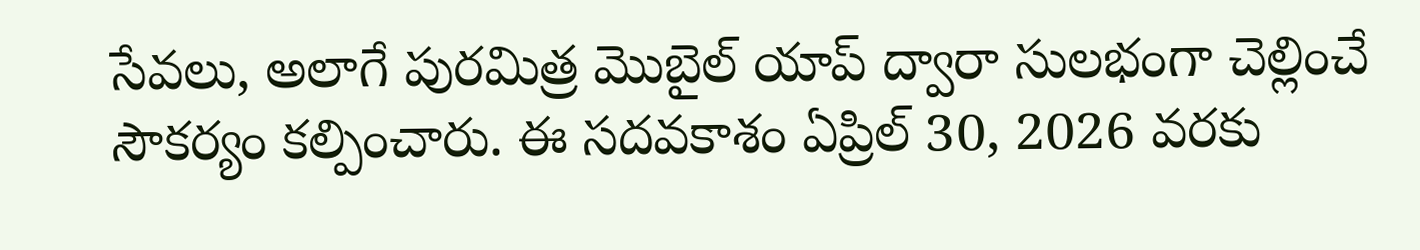సేవలు, అలాగే పురమిత్ర మొబైల్ యాప్ ద్వారా సులభంగా చెల్లించే సౌకర్యం కల్పించారు. ఈ సదవకాశం ఏప్రిల్ 30, 2026 వరకు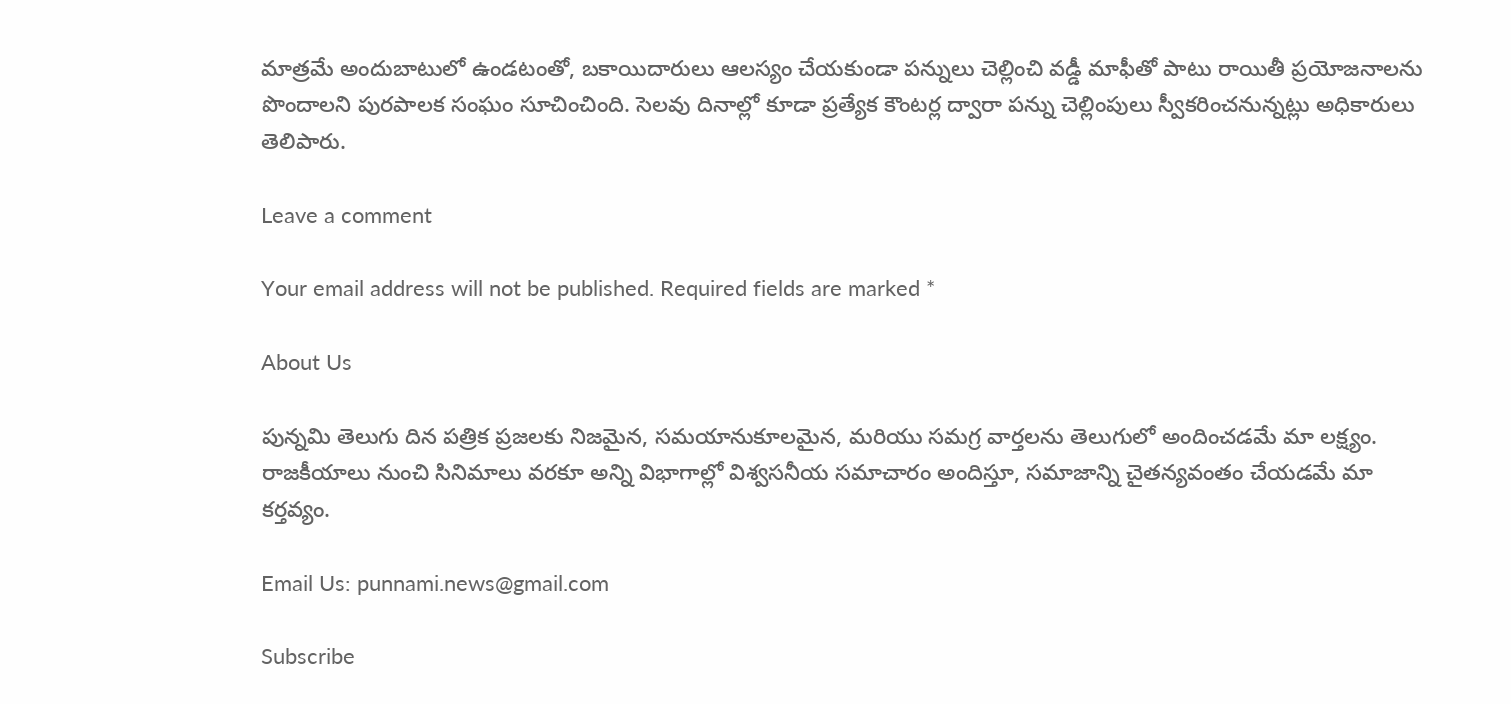మాత్రమే అందుబాటులో ఉండటంతో, బకాయిదారులు ఆలస్యం చేయకుండా పన్నులు చెల్లించి వడ్డీ మాఫీతో పాటు రాయితీ ప్రయోజనాలను పొందాలని పురపాలక సంఘం సూచించింది. సెలవు దినాల్లో కూడా ప్రత్యేక కౌంటర్ల ద్వారా పన్ను చెల్లింపులు స్వీకరించనున్నట్లు అధికారులు తెలిపారు.

Leave a comment

Your email address will not be published. Required fields are marked *

About Us

పున్నమి తెలుగు దిన పత్రిక ప్రజలకు నిజమైన, సమయానుకూలమైన, మరియు సమగ్ర వార్తలను తెలుగులో అందించడమే మా లక్ష్యం.
రాజకీయాలు నుంచి సినిమాలు వరకూ అన్ని విభాగాల్లో విశ్వసనీయ సమాచారం అందిస్తూ, సమాజాన్ని చైతన్యవంతం చేయడమే మా కర్తవ్యం.

Email Us: punnami.news@gmail.com

Subscribe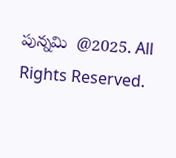పున్నమి  @2025. All Rights Reserved.